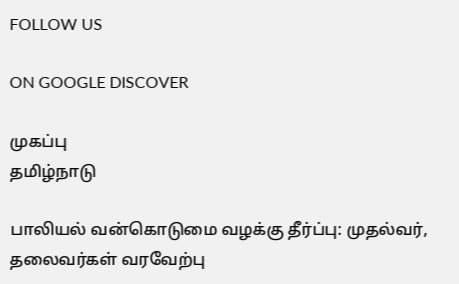FOLLOW US

ON GOOGLE DISCOVER

முகப்பு
தமிழ்நாடு

பாலியல் வன்கொடுமை வழக்கு தீர்ப்பு: முதல்வர், தலைவர்கள் வரவேற்பு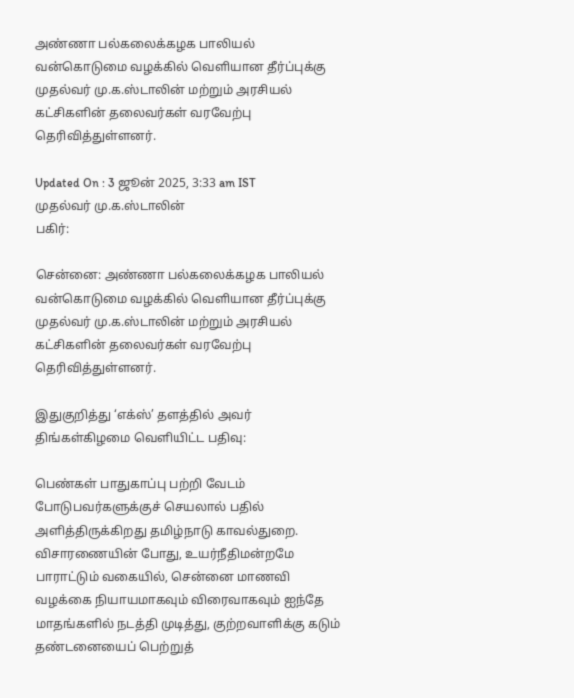அண்ணா பல்கலைக்கழக பாலியல் வன்கொடுமை வழக்கில் வெளியான தீர்ப்புக்கு முதல்வர் மு.க.ஸ்டாலின் மற்றும் அரசியல் கட்சிகளின் தலைவர்கள் வரவேற்பு தெரிவித்துள்ளனர்.

Updated On : 3 ஜூன் 2025, 3:33 am IST
முதல்வர் மு.க.ஸ்டாலின்
பகிர்:

சென்னை: அண்ணா பல்கலைக்கழக பாலியல் வன்கொடுமை வழக்கில் வெளியான தீர்ப்புக்கு முதல்வர் மு.க.ஸ்டாலின் மற்றும் அரசியல் கட்சிகளின் தலைவர்கள் வரவேற்பு தெரிவித்துள்ளனர்.

இதுகுறித்து ‘எக்ஸ்’ தளத்தில் அவர் திங்கள்கிழமை வெளியிட்ட பதிவு:

பெண்கள் பாதுகாப்பு பற்றி வேடம் போடுபவர்களுக்குச் செயலால் பதில் அளித்திருக்கிறது தமிழ்நாடு காவல்துறை. விசாரணையின் போது, உயர்நீதிமன்றமே பாராட்டும் வகையில், சென்னை மாணவி வழக்கை நியாயமாகவும் விரைவாகவும் ஐந்தே மாதங்களில் நடத்தி முடித்து, குற்றவாளிக்கு கடும் தண்டனையைப் பெற்றுத்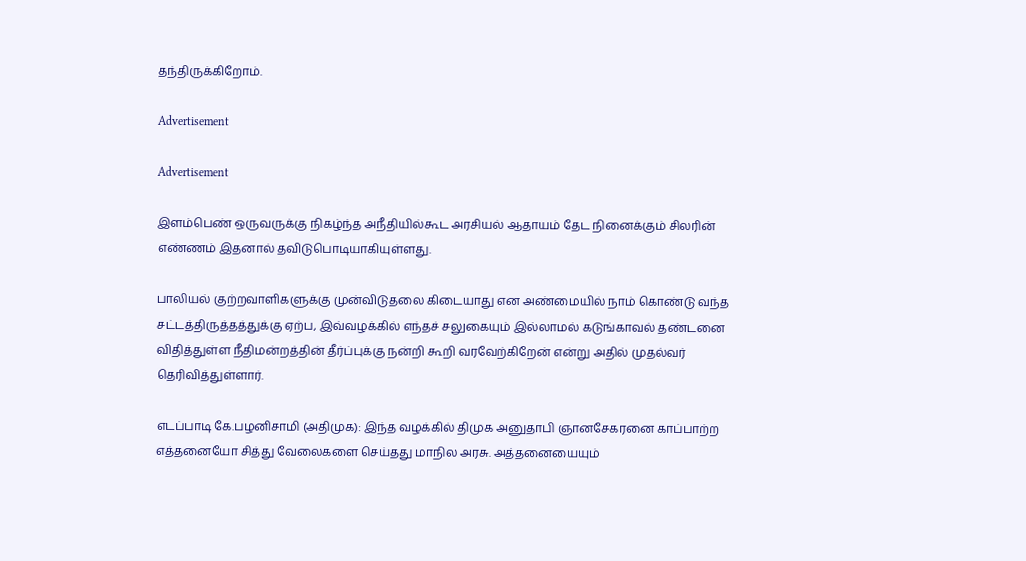தந்திருக்கிறோம்.

Advertisement

Advertisement

இளம்பெண் ஒருவருக்கு நிகழ்ந்த அநீதியில்கூட அரசியல் ஆதாயம் தேட நினைக்கும் சிலரின் எண்ணம் இதனால் தவிடுபொடியாகியுள்ளது.

பாலியல் குற்றவாளிகளுக்கு முன்விடுதலை கிடையாது என அண்மையில் நாம் கொண்டு வந்த சட்டத்திருத்தத்துக்கு ஏற்ப, இவ்வழக்கில் எந்தச் சலுகையும் இல்லாமல் கடுங்காவல் தண்டனை விதித்துள்ள நீதிமன்றத்தின் தீர்ப்புக்கு நன்றி கூறி வரவேற்கிறேன் என்று அதில் முதல்வர் தெரிவித்துள்ளார்.

எடப்பாடி கே.பழனிசாமி (அதிமுக): இந்த வழக்கில் திமுக அனுதாபி ஞானசேகரனை காப்பாற்ற எத்தனையோ சித்து வேலைகளை செய்தது மாநில அரசு. அத்தனையையும்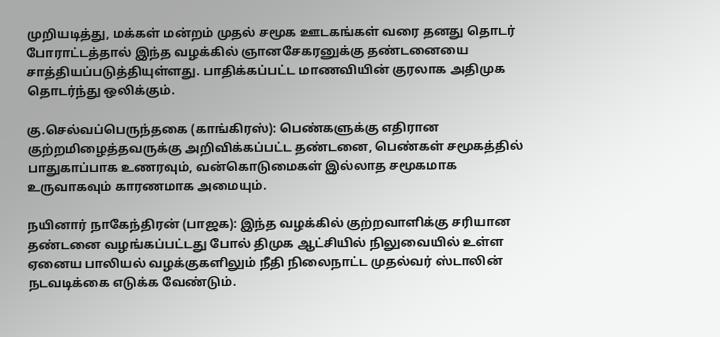முறியடித்து, மக்கள் மன்றம் முதல் சமூக ஊடகங்கள் வரை தனது தொடர் போராட்டத்தால் இந்த வழக்கில் ஞானசேகரனுக்கு தண்டனையை சாத்தியப்படுத்தியுள்ளது. பாதிக்கப்பட்ட மாணவியின் குரலாக அதிமுக தொடர்ந்து ஒலிக்கும்.

கு.செல்வப்பெருந்தகை (காங்கிரஸ்): பெண்களுக்கு எதிரான குற்றமிழைத்தவருக்கு அறிவிக்கப்பட்ட தண்டனை, பெண்கள் சமூகத்தில் பாதுகாப்பாக உணரவும், வன்கொடுமைகள் இல்லாத சமூகமாக உருவாகவும் காரணமாக அமையும்.

நயினார் நாகேந்திரன் (பாஜக): இந்த வழக்கில் குற்றவாளிக்கு சரியான தண்டனை வழங்கப்பட்டது போல் திமுக ஆட்சியில் நிலுவையில் உள்ள ஏனைய பாலியல் வழக்குகளிலும் நீதி நிலைநாட்ட முதல்வர் ஸ்டாலின் நடவடிக்கை எடுக்க வேண்டும்.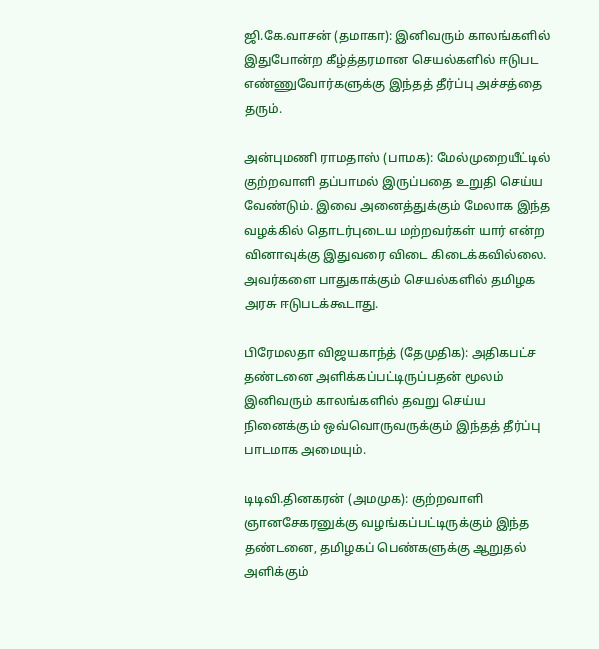ஜி.கே.வாசன் (தமாகா): இனிவரும் காலங்களில் இதுபோன்ற கீழ்த்தரமான செயல்களில் ஈடுபட எண்ணுவோர்களுக்கு இந்தத் தீர்ப்பு அச்சத்தை தரும்.

அன்புமணி ராமதாஸ் (பாமக): மேல்முறையீட்டில் குற்றவாளி தப்பாமல் இருப்பதை உறுதி செய்ய வேண்டும். இவை அனைத்துக்கும் மேலாக இந்த வழக்கில் தொடர்புடைய மற்றவர்கள் யார் என்ற வினாவுக்கு இதுவரை விடை கிடைக்கவில்லை. அவர்களை பாதுகாக்கும் செயல்களில் தமிழக அரசு ஈடுபடக்கூடாது.

பிரேமலதா விஜயகாந்த் (தேமுதிக): அதிகபட்ச தண்டனை அளிக்கப்பட்டிருப்பதன் மூலம் இனிவரும் காலங்களில் தவறு செய்ய நினைக்கும் ஒவ்வொருவருக்கும் இந்தத் தீர்ப்பு பாடமாக அமையும்.

டிடிவி.தினகரன் (அமமுக): குற்றவாளி ஞானசேகரனுக்கு வழங்கப்பட்டிருக்கும் இந்த தண்டனை, தமிழகப் பெண்களுக்கு ஆறுதல் அளிக்கும்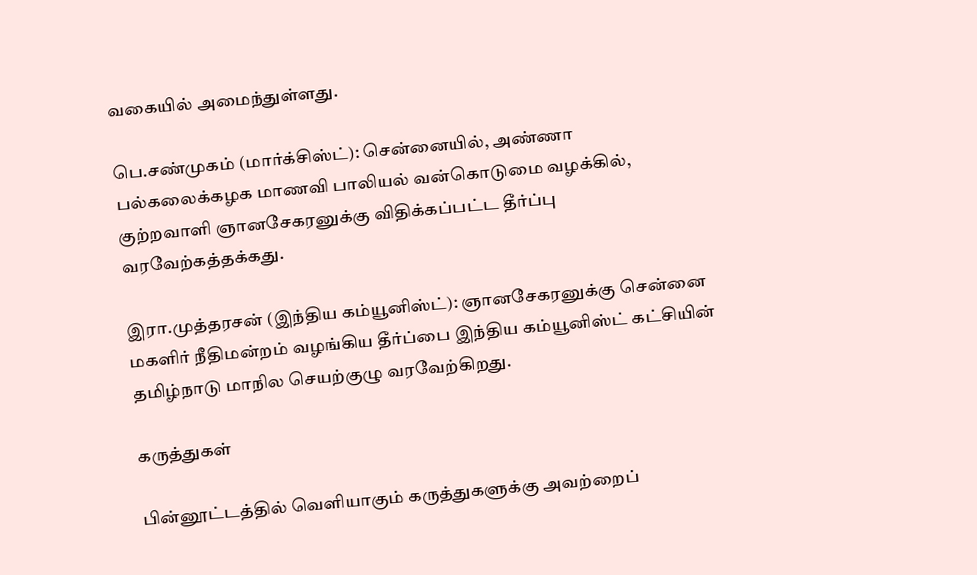வகையில் அமைந்துள்ளது.

பெ.சண்முகம் (மார்க்சிஸ்ட்): சென்னையில், அண்ணா பல்கலைக்கழக மாணவி பாலியல் வன்கொடுமை வழக்கில், குற்றவாளி ஞானசேகரனுக்கு விதிக்கப்பட்ட தீர்ப்பு வரவேற்கத்தக்கது.

இரா.முத்தரசன் (இந்திய கம்யூனிஸ்ட்): ஞானசேகரனுக்கு சென்னை மகளிர் நீதிமன்றம் வழங்கிய தீர்ப்பை இந்திய கம்யூனிஸ்ட் கட்சியின் தமிழ்நாடு மாநில செயற்குழு வரவேற்கிறது.

கருத்துகள்

பின்னூட்டத்தில் வெளியாகும் கருத்துகளுக்கு அவற்றைப்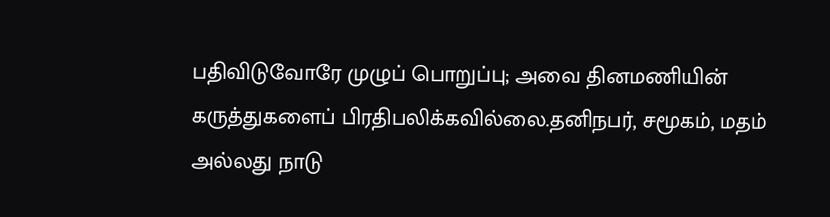பதிவிடுவோரே முழுப் பொறுப்பு; அவை தினமணியின் கருத்துகளைப் பிரதிபலிக்கவில்லை.தனிநபர், சமூகம், மதம் அல்லது நாடு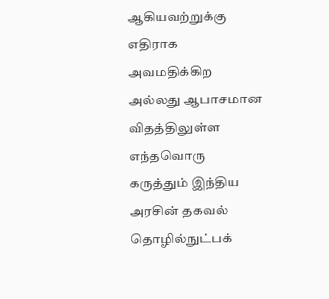ஆகியவற்றுக்கு எதிராக அவமதிக்கிற அல்லது ஆபாசமான விதத்திலுள்ள எந்தவொரு கருத்தும் இந்திய அரசின் தகவல் தொழில்நுட்பக்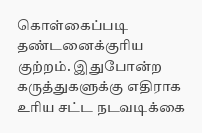கொள்கைப்படி தண்டனைக்குரிய குற்றம். இதுபோன்ற கருத்துகளுக்கு எதிராக உரிய சட்ட நடவடிக்கை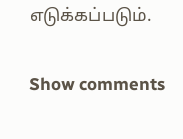எடுக்கப்படும்.

Show comments